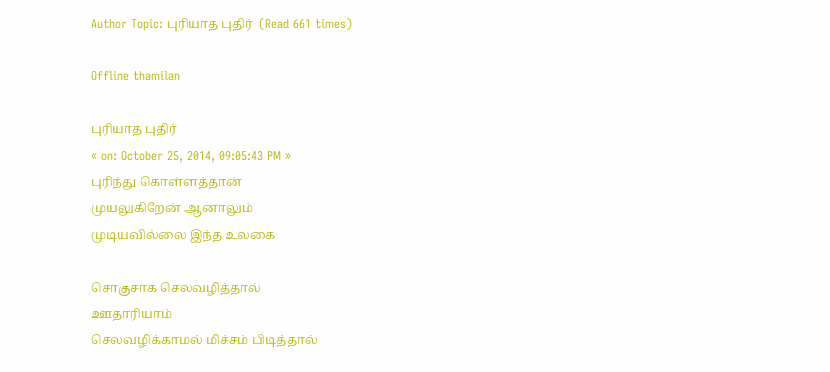Author Topic: புரியாத புதிர்  (Read 661 times)

Offline thamilan

புரியாத புதிர்
« on: October 25, 2014, 09:05:43 PM »
புரிந்து கொள்ளத்தான்
முயலுகிறேன் ஆனாலும்
முடியவில்லை இந்த உலகை

சொகுசாக செலவழித்தால்
ஊதாரியாம்
செலவழிக்காமல் மிச்சம் பிடித்தால்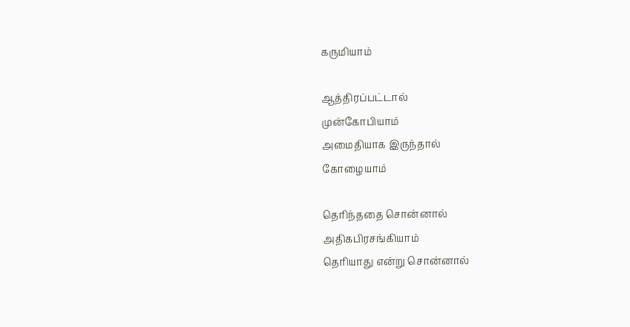கருமியாம்

ஆத்திரப்பட்டால்
முன்கோபியாம்
அமைதியாக இருந்தால்
கோழையாம்

தெரிந்ததை சொன்னால்
அதிகபிரசங்கியாம்
தெரியாது என்று சொன்னால்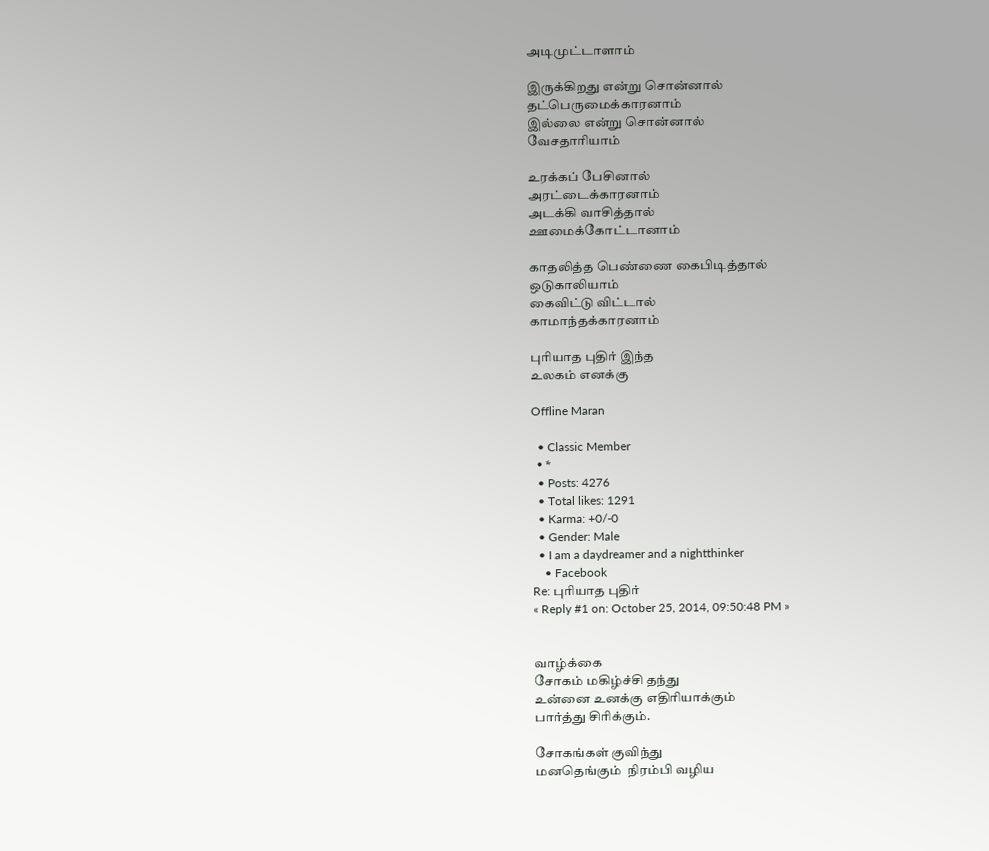அடிமுட்டாளாம்

இருக்கிறது என்று சொன்னால்
தட்பெருமைக்காரனாம்
இல்லை என்று சொன்னால்
வேசதாரியாம்

உரக்கப் பேசினால்
அரட்டைக்காரனாம்
அடக்கி வாசித்தால்
ஊமைக்கோட்டானாம்

காதலித்த பெண்ணை கைபிடித்தால்
ஒடுகாலியாம்
கைவிட்டு விட்டால்
காமாந்தக்காரனாம்

புரியாத புதிர் இந்த
உலகம் எனக்கு

Offline Maran

  • Classic Member
  • *
  • Posts: 4276
  • Total likes: 1291
  • Karma: +0/-0
  • Gender: Male
  • I am a daydreamer and a nightthinker
    • Facebook
Re: புரியாத புதிர்
« Reply #1 on: October 25, 2014, 09:50:48 PM »


வாழ்க்கை
சோகம் மகிழ்ச்சி தந்து
உன்னை உனக்கு எதிரியாக்கும்
பார்த்து சிரிக்கும்.

சோகங்கள் குவிந்து
மனதெங்கும்  நிரம்பி வழிய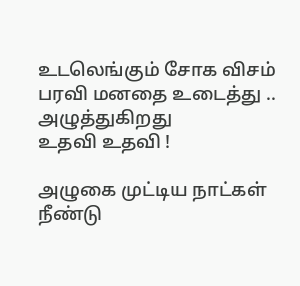உடலெங்கும் சோக விசம்
பரவி மனதை உடைத்து ..
அழுத்துகிறது
உதவி உதவி !

அழுகை முட்டிய நாட்கள்
நீண்டு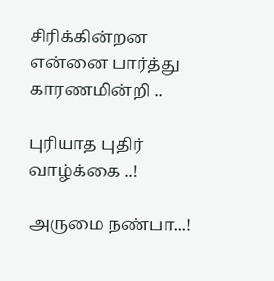சிரிக்கின்றன
என்னை பார்த்து
காரணமின்றி ..

புரியாத புதிர்
வாழ்க்கை ..!

அருமை நண்பா...!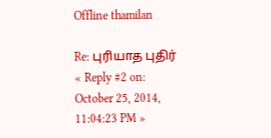Offline thamilan

Re: புரியாத புதிர்
« Reply #2 on: October 25, 2014, 11:04:23 PM »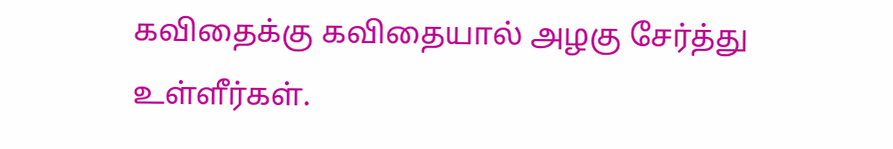கவிதைக்கு கவிதையால் அழகு சேர்த்து உள்ளீர்கள்.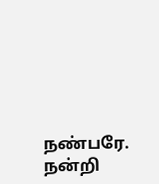நண்பரே. நன்றி